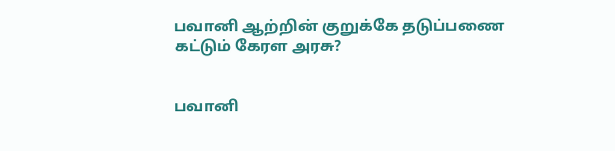பவானி ஆற்றின் குறுக்கே தடுப்பணை கட்டும் கேரள அரசு?


பவானி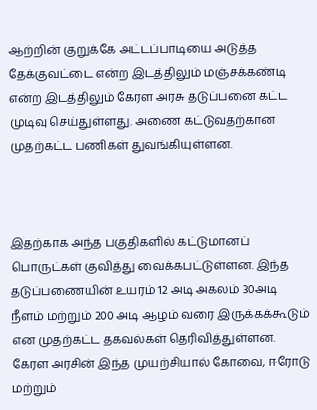ஆற்றின் குறுக்கே அட்டப்பாடியை அடுத்த தேக்குவட்டை என்ற இடத்திலும் மஞ்சக்கண்டி என்ற இடத்திலும் கேரள அரசு தடுப்பனை கட்ட முடிவு செய்துள்ளது. அணை கட்டுவதற்கான முதற்கட்ட பணிகள் துவங்கியுள்ளன.



இதற்காக அந்த பகுதிகளில் கட்டுமானப் பொருட்கள் குவித்து வைக்கபட்டுள்ளன. இந்த தடுப்பணையின் உயரம் 12 அடி அகலம் 30அடி நீளம் மற்றும் 200 அடி ஆழம் வரை இருக்கக்கூடும் என முதற்கட்ட தகவல்கள் தெரிவித்துள்ளன. கேரள அரசின் இந்த முயற்சியால் கோவை, ஈரோடு மற்றும்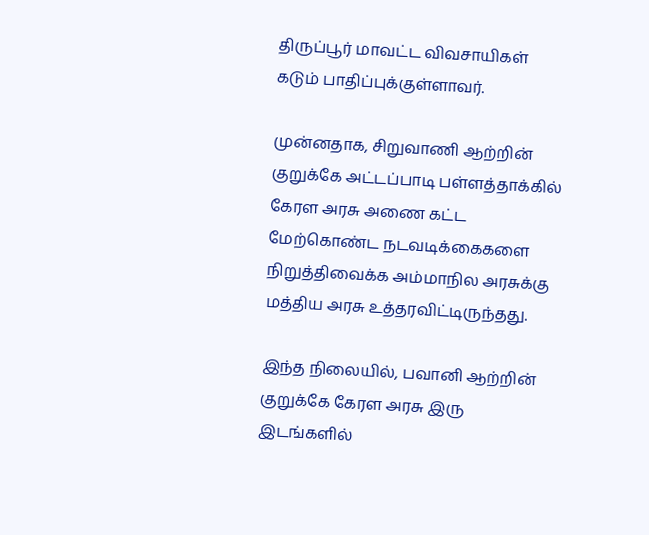திருப்பூர் மாவட்ட விவசாயிகள் கடும் பாதிப்புக்குள்ளாவர்.

முன்னதாக, சிறுவாணி ஆற்றின் குறுக்கே அட்டப்பாடி பள்ளத்தாக்கில் கேரள அரசு அணை கட்ட மேற்கொண்ட நடவடிக்கைகளை நிறுத்திவைக்க அம்மாநில அரசுக்கு மத்திய அரசு உத்தரவிட்டிருந்தது.

இந்த நிலையில், பவானி ஆற்றின் குறுக்கே கேரள அரசு இரு இடங்களில்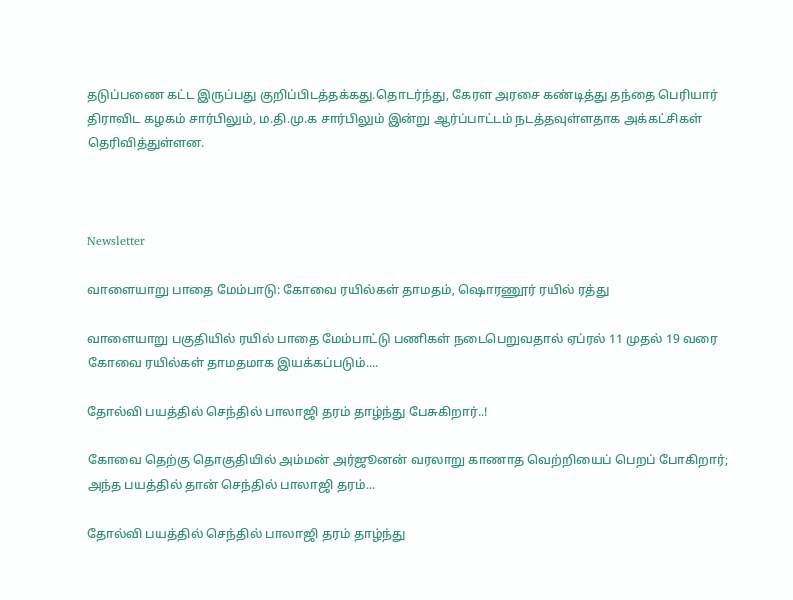தடுப்பணை கட்ட இருப்பது குறிப்பிடத்தக்கது.தொடர்ந்து, கேரள அரசை கண்டித்து தந்தை பெரியார் திராவிட கழகம் சார்பிலும், ம.தி.மு.க சார்பிலும் இன்று ஆர்ப்பாட்டம் நடத்தவுள்ளதாக அக்கட்சிகள் தெரிவித்துள்ளன.



Newsletter

வாளையாறு பாதை மேம்பாடு: கோவை ரயில்கள் தாமதம், ஷொரணூர் ரயில் ரத்து

வாளையாறு பகுதியில் ரயில் பாதை மேம்பாட்டு பணிகள் நடைபெறுவதால் ஏப்ரல் 11 முதல் 19 வரை கோவை ரயில்கள் தாமதமாக இயக்கப்படும்....

தோல்வி பயத்தில் செந்தில் பாலாஜி தரம் தாழ்ந்து பேசுகிறார்..!

கோவை தெற்கு தொகுதியில் அம்மன் அர்ஜூனன் வரலாறு காணாத வெற்றியைப் பெறப் போகிறார்; அந்த பயத்தில் தான் செந்தில் பாலாஜி தரம்...

தோல்வி பயத்தில் செந்தில் பாலாஜி தரம் தாழ்ந்து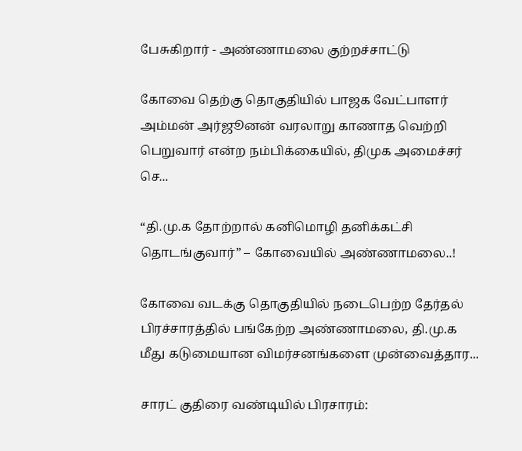பேசுகிறார் - அண்ணாமலை குற்றச்சாட்டு

கோவை தெற்கு தொகுதியில் பாஜக வேட்பாளர் அம்மன் அர்ஜூனன் வரலாறு காணாத வெற்றி பெறுவார் என்ற நம்பிக்கையில், திமுக அமைச்சர் செ...

“தி.மு.க தோற்றால் கனிமொழி தனிக்கட்சி தொடங்குவார்” – கோவையில் அண்ணாமலை..!

கோவை வடக்கு தொகுதியில் நடைபெற்ற தேர்தல் பிரச்சாரத்தில் பங்கேற்ற அண்ணாமலை, தி.மு.க மீது கடுமையான விமர்சனங்களை முன்வைத்தார...

சாரட் குதிரை வண்டியில் பிரசாரம்: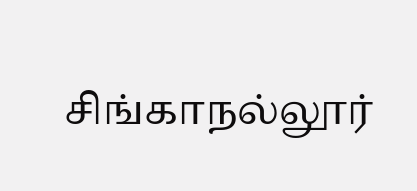சிங்காநல்லூர்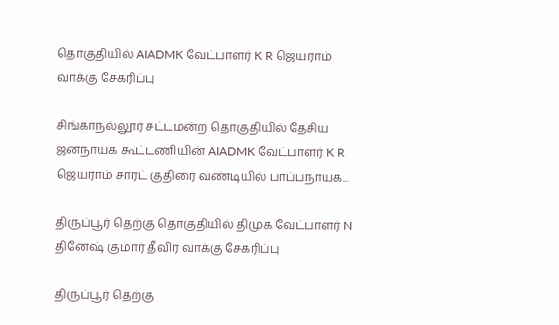தொகுதியில் AIADMK வேட்பாளர் K R ஜெயராம் வாக்கு சேகரிப்பு

சிங்காநல்லூர் சட்டமன்ற தொகுதியில் தேசிய ஜனநாயக கூட்டணியின் AIADMK வேட்பாளர் K R ஜெயராம் சாரட் குதிரை வண்டியில் பாப்பநாயக...

திருப்பூர் தெற்கு தொகுதியில் திமுக வேட்பாளர் N தினேஷ் குமார் தீவிர வாக்கு சேகரிப்பு

திருப்பூர் தெற்கு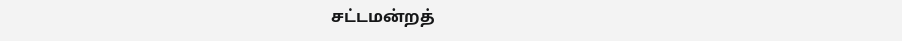சட்டமன்றத்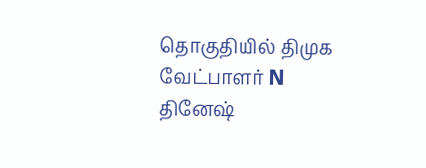தொகுதியில் திமுக வேட்பாளர் N தினேஷ்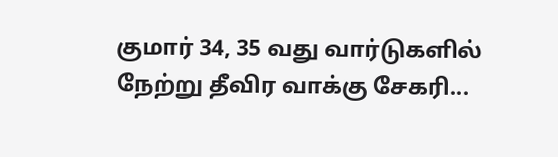குமார் 34, 35 வது வார்டுகளில் நேற்று தீவிர வாக்கு சேகரி...